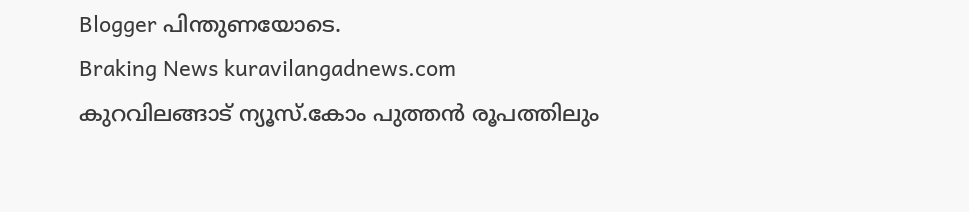Blogger പിന്തുണയോടെ.
Braking News kuravilangadnews.com കുറവിലങ്ങാട് ന്യൂസ്.കോം പുത്തന്‍ രൂപത്തിലും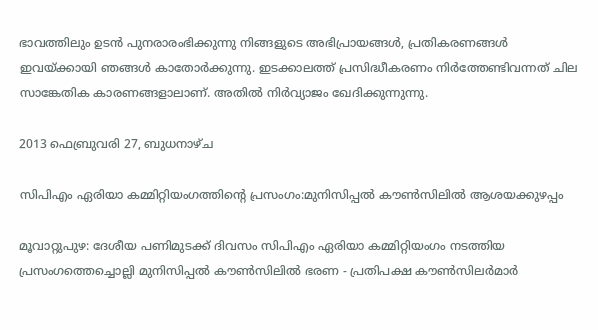ഭാവത്തിലും ഉടന്‍ പുനരാരംഭിക്കുന്നു നിങ്ങളുടെ അഭിപ്രായങ്ങള്‍, പ്രതികരണങ്ങള്‍ ഇവയ്ക്കായി ഞങ്ങള്‍ കാതോര്‍ക്കുന്നു. ഇടക്കാലത്ത് പ്രസിദ്ധീകരണം നിര്‍ത്തേണ്ടിവന്നത് ചില സാങ്കേതിക കാരണങ്ങളാലാണ്. അതില്‍ നിര്‍വ്യാജം ഖേദിക്കുന്നുന്നു.

2013 ഫെബ്രുവരി 27, ബുധനാഴ്‌ച

സിപിഎം ഏരിയാ കമ്മിറ്റിയംഗത്തിന്റെ പ്രസംഗം:മുനിസിപ്പല്‍ കൗണ്‍സിലില്‍ ആശയക്കുഴപ്പം

മൂവാറ്റുപുഴ: ദേശീയ പണിമുടക്ക് ദിവസം സിപിഎം ഏരിയാ കമ്മിറ്റിയംഗം നടത്തിയ പ്രസംഗത്തെച്ചൊല്ലി മുനിസിപ്പല്‍ കൗണ്‍സിലില്‍ ഭരണ - പ്രതിപക്ഷ കൗണ്‍സിലര്‍മാര്‍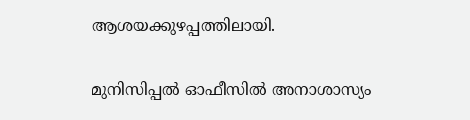ആശയക്കുഴപ്പത്തിലായി.

മുനിസിപ്പല്‍ ഓഫീസില്‍ അനാശാസ്യം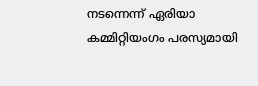നടന്നെന്ന് ഏരിയാ കമ്മിറ്റിയംഗം പരസ്യമായി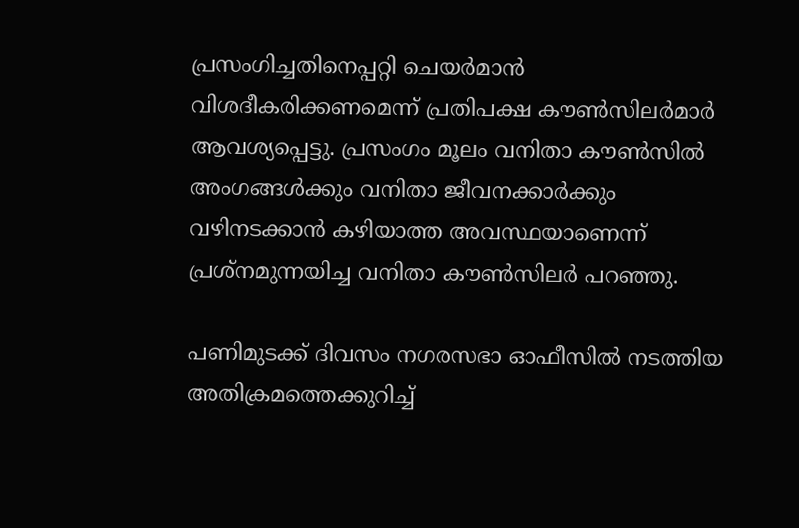പ്രസംഗിച്ചതിനെപ്പറ്റി ചെയര്‍മാന്‍ വിശദീകരിക്കണമെന്ന് പ്രതിപക്ഷ കൗണ്‍സിലര്‍മാര്‍ ആവശ്യപ്പെട്ടു. പ്രസംഗം മൂലം വനിതാ കൗണ്‍സില്‍ അംഗങ്ങള്‍ക്കും വനിതാ ജീവനക്കാര്‍ക്കും വഴിനടക്കാന്‍ കഴിയാത്ത അവസ്ഥയാണെന്ന് പ്രശ്‌നമുന്നയിച്ച വനിതാ കൗണ്‍സിലര്‍ പറഞ്ഞു.

പണിമുടക്ക് ദിവസം നഗരസഭാ ഓഫീസില്‍ നടത്തിയ അതിക്രമത്തെക്കുറിച്ച്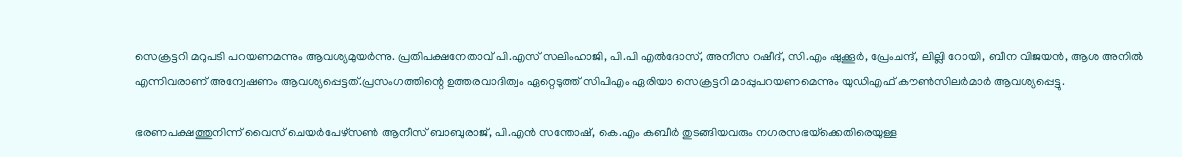സെക്രട്ടറി മറുപടി പറയണമന്നും ആവശ്യമുയര്‍ന്നു. പ്രതിപക്ഷനേതാവ് പി.എസ് സലിംഹാജി, പി.പി എല്‍ദോസ്, അനീസ റഷീദ്, സി.എം ഷുക്കൂര്‍, പ്രേംചന്ദ്, ലില്ലി റോയി, ബീന വിജയന്‍, ആശ അനില്‍ എന്നിവരാണ് അന്വേഷണം ആവശ്യപ്പെട്ടത്.പ്രസംഗത്തിന്റെ ഉത്തരവാദിത്വം ഏറ്റെടുത്ത് സിപിഎം ഏരിയാ സെക്രട്ടറി മാപ്പുപറയണമെന്നും യുഡിഎഫ് കൗണ്‍സിലര്‍മാര്‍ ആവശ്യപ്പെട്ടു.

ഭരണപക്ഷത്തുനിന്ന് വൈസ് ചെയര്‍പേഴ്‌സണ്‍ ആനീസ് ബാബുരാജ്, പി.എന്‍ സന്തോഷ്, കെ.എം കബീര്‍ തുടങ്ങിയവരും നഗരസഭയ്‌ക്കെതിരെയുള്ള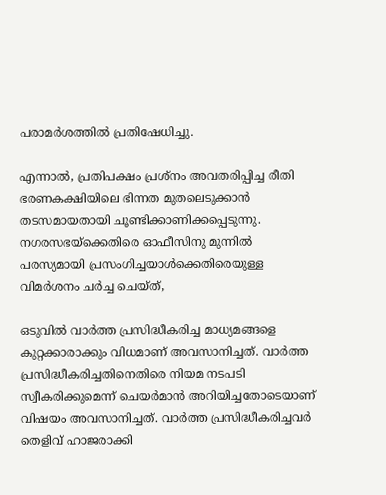പരാമര്‍ശത്തില്‍ പ്രതിഷേധിച്ചു.

എന്നാല്‍, പ്രതിപക്ഷം പ്രശ്‌നം അവതരിപ്പിച്ച രീതി ഭരണകക്ഷിയിലെ ഭിന്നത മുതലെടുക്കാന്‍ തടസമായതായി ചൂണ്ടിക്കാണിക്കപ്പെടുന്നു. നഗരസഭയ്‌ക്കെതിരെ ഓഫീസിനു മുന്നില്‍ പരസ്യമായി പ്രസംഗിച്ചയാള്‍ക്കെതിരെയുള്ള വിമര്‍ശനം ചര്‍ച്ച ചെയ്ത്,

ഒടുവില്‍ വാര്‍ത്ത പ്രസിദ്ധീകരിച്ച മാധ്യമങ്ങളെ കുറ്റക്കാരാക്കും വിധമാണ് അവസാനിച്ചത്. വാര്‍ത്ത പ്രസിദ്ധീകരിച്ചതിനെതിരെ നിയമ നടപടി സ്വീകരിക്കുമെന്ന് ചെയര്‍മാന്‍ അറിയിച്ചതോടെയാണ് വിഷയം അവസാനിച്ചത്. വാര്‍ത്ത പ്രസിദ്ധീകരിച്ചവര്‍ തെളിവ് ഹാജരാക്കി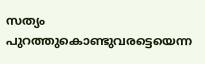സത്യം പുറത്തുകൊണ്ടുവരട്ടെയെന്ന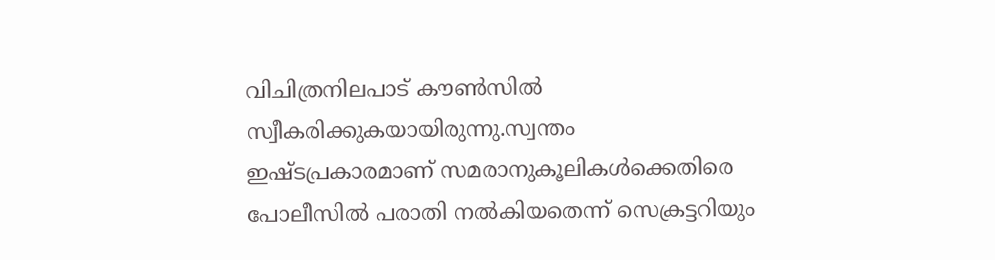വിചിത്രനിലപാട് കൗണ്‍സില്‍ സ്വീകരിക്കുകയായിരുന്നു.സ്വന്തം ഇഷ്ടപ്രകാരമാണ് സമരാനുകൂലികള്‍ക്കെതിരെ പോലീസില്‍ പരാതി നല്‍കിയതെന്ന് സെക്രട്ടറിയും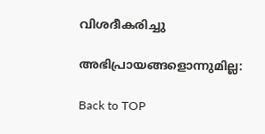വിശദീകരിച്ചു

അഭിപ്രായങ്ങളൊന്നുമില്ല:

Back to TOP